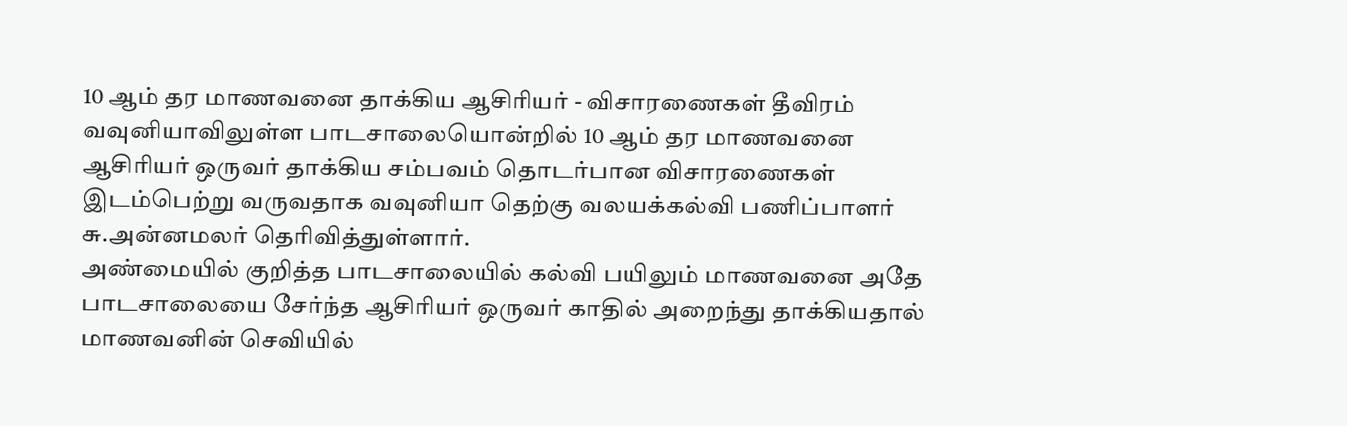10 ஆம் தர மாணவனை தாக்கிய ஆசிரியர் - விசாரணைகள் தீவிரம்
வவுனியாவிலுள்ள பாடசாலையொன்றில் 10 ஆம் தர மாணவனை ஆசிரியர் ஒருவர் தாக்கிய சம்பவம் தொடர்பான விசாரணைகள் இடம்பெற்று வருவதாக வவுனியா தெற்கு வலயக்கல்வி பணிப்பாளர் சு.அன்னமலர் தெரிவித்துள்ளார்.
அண்மையில் குறித்த பாடசாலையில் கல்வி பயிலும் மாணவனை அதே பாடசாலையை சேர்ந்த ஆசிரியர் ஒருவர் காதில் அறைந்து தாக்கியதால் மாணவனின் செவியில்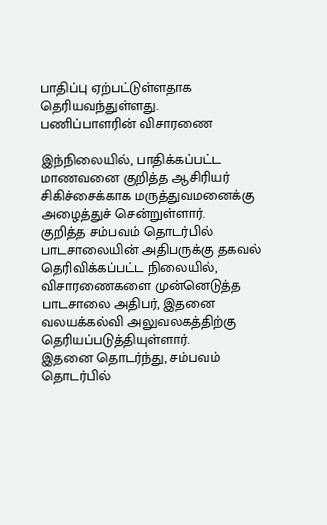பாதிப்பு ஏற்பட்டுள்ளதாக தெரியவந்துள்ளது.
பணிப்பாளரின் விசாரணை

இந்நிலையில், பாதிக்கப்பட்ட மாணவனை குறித்த ஆசிரியர் சிகிச்சைக்காக மருத்துவமனைக்கு அழைத்துச் சென்றுள்ளார்.
குறித்த சம்பவம் தொடர்பில் பாடசாலையின் அதிபருக்கு தகவல் தெரிவிக்கப்பட்ட நிலையில், விசாரணைகளை முன்னெடுத்த பாடசாலை அதிபர், இதனை வலயக்கல்வி அலுவலகத்திற்கு தெரியப்படுத்தியுள்ளார்.
இதனை தொடர்ந்து, சம்பவம் தொடர்பில்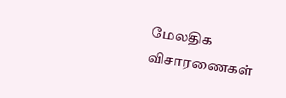மேலதிக விசாரணைகள்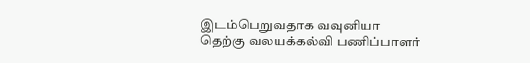இடம்பெறுவதாக வவுனியா
தெற்கு வலயக்கல்வி பணிப்பாளர்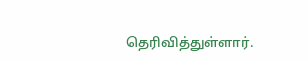தெரிவித்துள்ளார்.